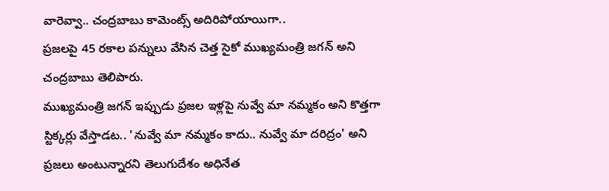వారెవ్వా.. చంద్రబాబు కామెంట్స్ అదిరిపోయాయిగా..
ప్రజలపై 45 రకాల పన్నులు వేసిన చెత్త సైకో ముఖ్యమంత్రి జగన్ అని చంద్రబాబు తెలిపారు.
ముఖ్యమంత్రి జగన్ ఇప్పుడు ప్రజల ఇళ్లపై నువ్వే మా నమ్మకం అని కొత్తగా స్టిక్కర్లు వేస్తాడట.. 'నువ్వే మా నమ్మకం కాదు.. నువ్వే మా దరిద్రం' అని ప్రజలు అంటున్నారని తెలుగుదేశం అధినేత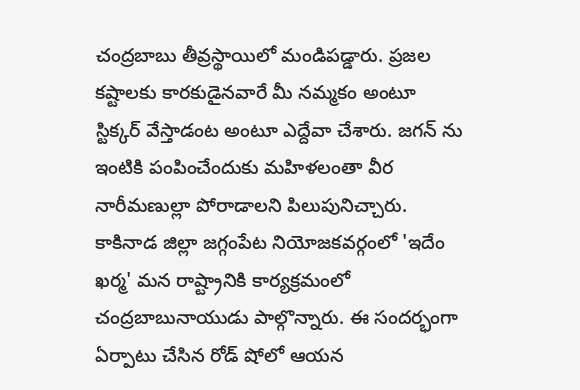చంద్రబాబు తీవ్రస్థాయిలో మండిపడ్డారు. ప్రజల కష్టాలకు కారకుడైనవారే మీ నమ్మకం అంటూ స్టిక్కర్ వేస్తాడంట అంటూ ఎద్దేవా చేశారు. జగన్ ను ఇంటికి పంపించేందుకు మహిళలంతా వీర నారీమణుల్లా పోరాడాలని పిలుపునిచ్చారు. కాకినాడ జిల్లా జగ్గంపేట నియోజకవర్గంలో 'ఇదేం ఖర్మ' మన రాష్ట్రానికి కార్యక్రమంలో చంద్రబాబునాయుడు పాల్గొన్నారు. ఈ సందర్భంగా ఏర్పాటు చేసిన రోడ్ షోలో ఆయన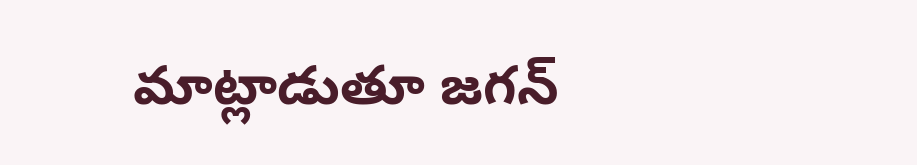మాట్లాడుతూ జగన్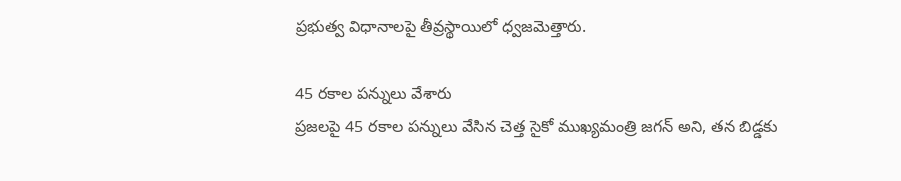ప్రభుత్వ విధానాలపై తీవ్రస్థాయిలో ధ్వజమెత్తారు.

45 రకాల పన్నులు వేశారు
ప్రజలపై 45 రకాల పన్నులు వేసిన చెత్త సైకో ముఖ్యమంత్రి జగన్ అని, తన బిడ్డకు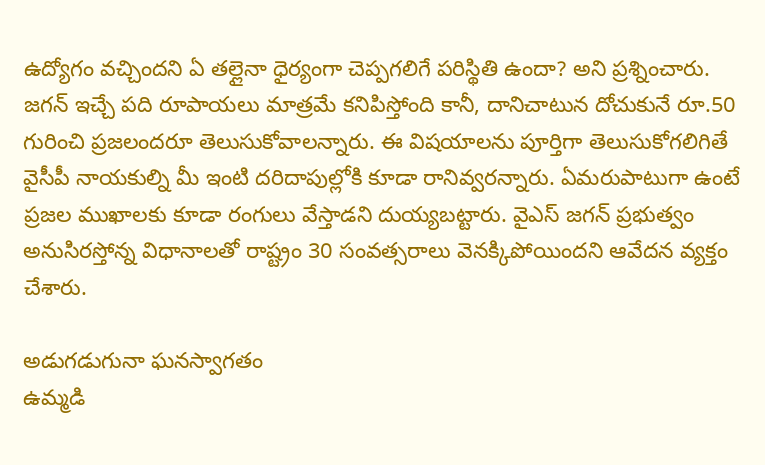ఉద్యోగం వచ్చిందని ఏ తల్లైనా ధైర్యంగా చెప్పగలిగే పరిస్థితి ఉందా? అని ప్రశ్నించారు. జగన్ ఇచ్చే పది రూపాయలు మాత్రమే కనిపిస్తోంది కానీ, దానిచాటున దోచుకునే రూ.50 గురించి ప్రజలందరూ తెలుసుకోవాలన్నారు. ఈ విషయాలను పూర్తిగా తెలుసుకోగలిగితే వైసీపీ నాయకుల్ని మీ ఇంటి దరిదాపుల్లోకి కూడా రానివ్వరన్నారు. ఏమరుపాటుగా ఉంటే ప్రజల ముఖాలకు కూడా రంగులు వేస్తాడని దుయ్యబట్టారు. వైఎస్ జగన్ ప్రభుత్వం అనుసిరస్తోన్న విధానాలతో రాష్ట్రం 30 సంవత్సరాలు వెనక్కిపోయిందని ఆవేదన వ్యక్తం చేశారు.

అడుగడుగునా ఘనస్వాగతం
ఉమ్మడి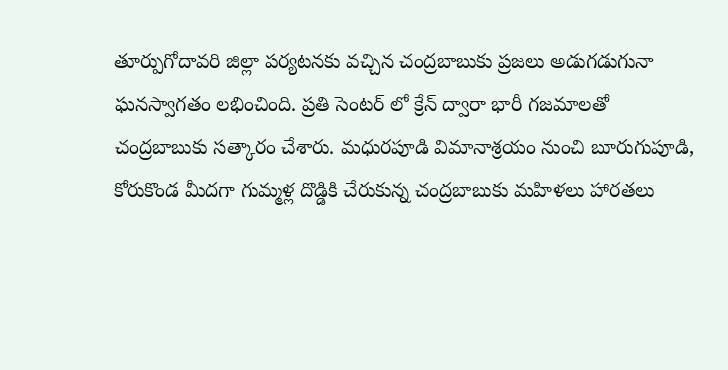తూర్పుగోదావరి జిల్లా పర్యటనకు వచ్చిన చంద్రబాబుకు ప్రజలు అడుగడుగునా ఘనస్వాగతం లభించింది. ప్రతి సెంటర్ లో క్రేన్ ద్వారా భారీ గజమాలతో చంద్రబాబుకు సత్కారం చేశారు. మధురపూడి విమానాశ్రయం నుంచి బూరుగుపూడి, కోరుకొండ మీదగా గుమ్మళ్ల దొడ్డికి చేరుకున్న చంద్రబాబుకు మహిళలు హారతలు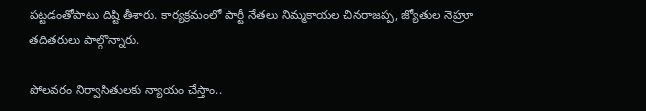పట్టడంతోపాటు దిష్టి తీశారు. కార్యక్రమంలో పార్టీ నేతలు నిమ్మకాయల చినరాజప్ప, జ్యోతుల నెహ్రూ తదితరులు పాల్గొన్నారు.

పోలవరం నిర్వాసితులకు న్యాయం చేస్తాం..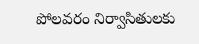పోలవరం నిర్వాసితులకు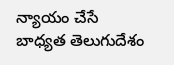న్యాయం చేసే బాధ్యత తెలుగుదేశం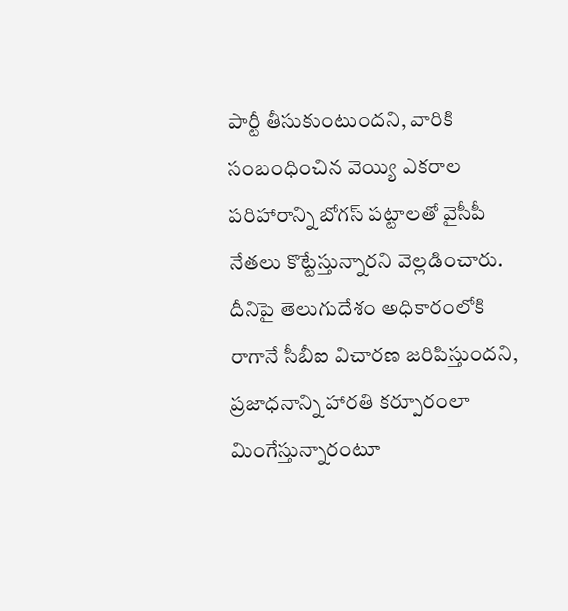పార్టీ తీసుకుంటుందని, వారికి సంబంధించిన వెయ్యి ఎకరాల పరిహారాన్ని బోగస్ పట్టాలతో వైసీపీ నేతలు కొట్టేస్తున్నారని వెల్లడించారు. దీనిపై తెలుగుదేశం అధికారంలోకి రాగానే సీబీఐ విచారణ జరిపిస్తుందని, ప్రజాధనాన్ని హారతి కర్పూరంలా మింగేస్తున్నారంటూ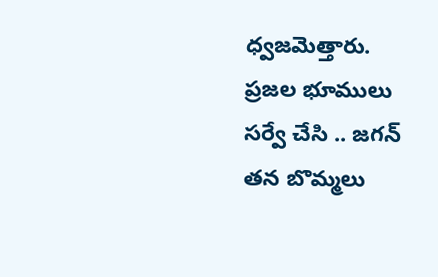ధ్వజమెత్తారు. ప్రజల భూములు సర్వే చేసి .. జగన్ తన బొమ్మలు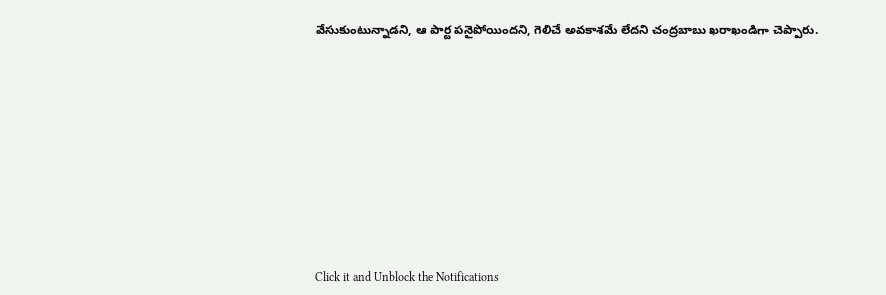వేసుకుంటున్నాడని, ఆ పార్ట పనైపోయిందని, గెలిచే అవకాశమే లేదని చంద్రబాబు ఖరాఖండిగా చెప్పారు.












Click it and Unblock the Notifications